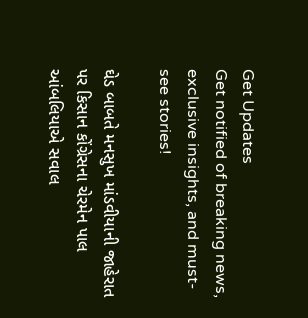Get Updates
Get notified of breaking news, exclusive insights, and must-see stories!

ઘેડ બાબતે મનસુખ માંડવીયાની જાહેરાત પર કિસાન કોંગ્રેસના ચેરમેન પાલ આંબલિયાએ સવાલ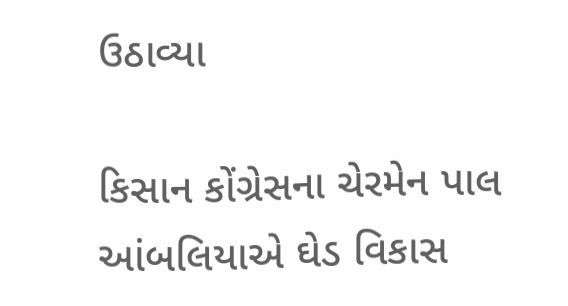ઉઠાવ્યા

કિસાન કોંગ્રેસના ચેરમેન પાલ આંબલિયાએ ઘેડ વિકાસ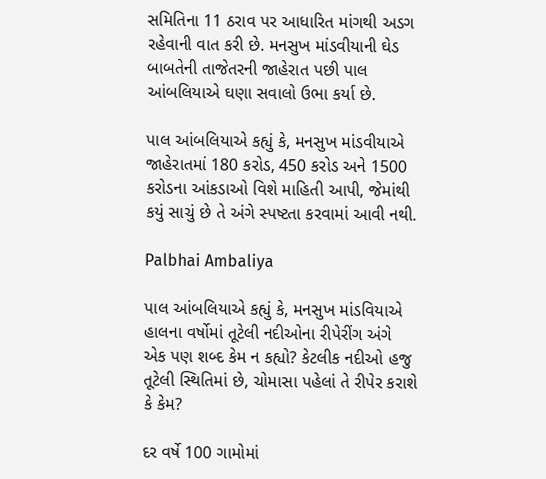સમિતિના 11 ઠરાવ પર આધારિત માંગથી અડગ રહેવાની વાત કરી છે. મનસુખ માંડવીયાની ઘેડ બાબતેની તાજેતરની જાહેરાત પછી પાલ આંબલિયાએ ઘણા સવાલો ઉભા કર્યા છે.

પાલ આંબલિયાએ કહ્યું કે, મનસુખ માંડવીયાએ જાહેરાતમાં 180 કરોડ, 450 કરોડ અને 1500 કરોડના આંકડાઓ વિશે માહિતી આપી, જેમાંથી કયું સાચું છે તે અંગે સ્પષ્ટતા કરવામાં આવી નથી.

Palbhai Ambaliya

પાલ આંબલિયાએ કહ્યું કે, મનસુખ માંડવિયાએ હાલના વર્ષોમાં તૂટેલી નદીઓના રીપેરીંગ અંગે એક પણ શબ્દ કેમ ન કહ્યો? કેટલીક નદીઓ હજુ તૂટેલી સ્થિતિમાં છે, ચોમાસા પહેલાં તે રીપેર કરાશે કે કેમ?

દર વર્ષે 100 ગામોમાં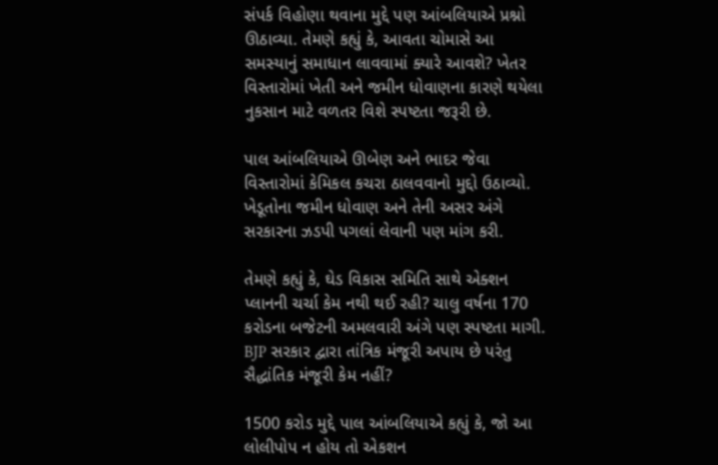સંપર્ક વિહોણા થવાના મુદ્દે પણ આંબલિયાએ પ્રશ્નો ઊઠાવ્યા. તેમણે કહ્યું કે, આવતા ચોમાસે આ સમસ્યાનું સમાધાન લાવવામાં ક્યારે આવશે? ખેતર વિસ્તારોમાં ખેતી અને જમીન ધોવાણના કારણે થયેલા નુકસાન માટે વળતર વિશે સ્પષ્ટતા જરૂરી છે.

પાલ આંબલિયાએ ઊબેણ અને ભાદર જેવા વિસ્તારોમાં કેમિકલ કચરા ઠાલવવાનો મુદ્દો ઉઠાવ્યો. ખેડૂતોના જમીન ધોવાણ અને તેની અસર અંગે સરકારના ઝડપી પગલાં લેવાની પણ માંગ કરી.

તેમણે કહ્યું કે, ઘેડ વિકાસ સમિતિ સાથે એક્શન પ્લાનની ચર્ચા કેમ નથી થઈ રહી? ચાલુ વર્ષના 170 કરોડના બજેટની અમલવારી અંગે પણ સ્પષ્ટતા માગી. BJP સરકાર દ્વારા તાંત્રિક મંજૂરી અપાય છે પરંતુ સૈદ્ધાંતિક મંજૂરી કેમ નહીં?

1500 કરોડ મુદ્દે પાલ આંબલિયાએ કહ્યું કે, જો આ લોલીપોપ ન હોય તો એકશન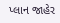પ્લાન જાહેર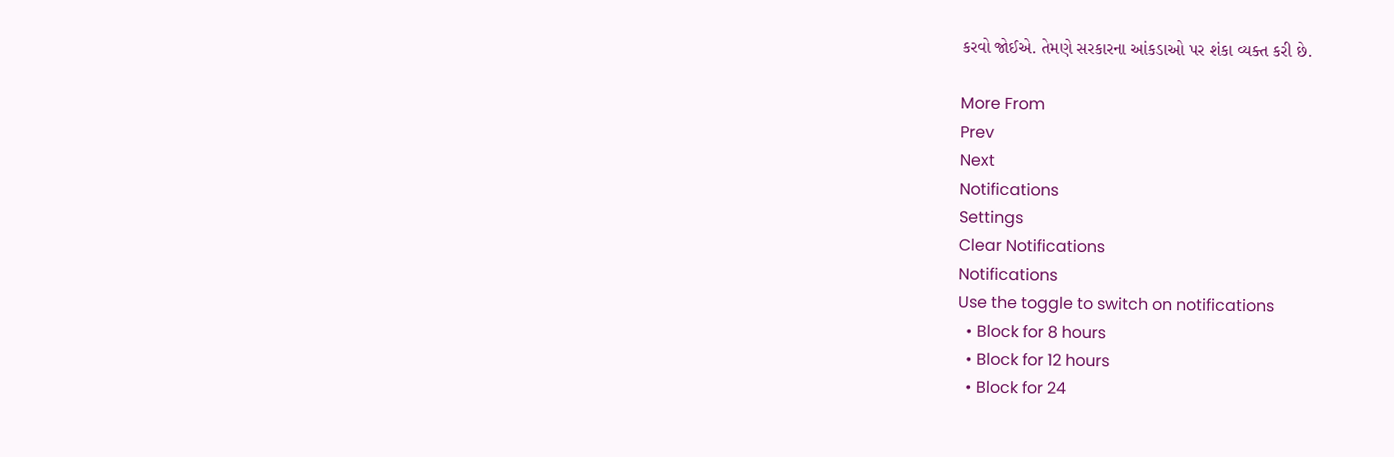કરવો જોઈએ. તેમણે સરકારના આંકડાઓ પર શંકા વ્યક્ત કરી છે.

More From
Prev
Next
Notifications
Settings
Clear Notifications
Notifications
Use the toggle to switch on notifications
  • Block for 8 hours
  • Block for 12 hours
  • Block for 24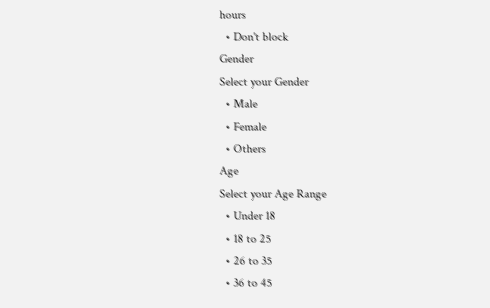hours
  • Don't block
Gender
Select your Gender
  • Male
  • Female
  • Others
Age
Select your Age Range
  • Under 18
  • 18 to 25
  • 26 to 35
  • 36 to 45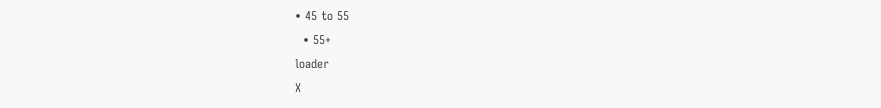• 45 to 55
  • 55+
loader
X